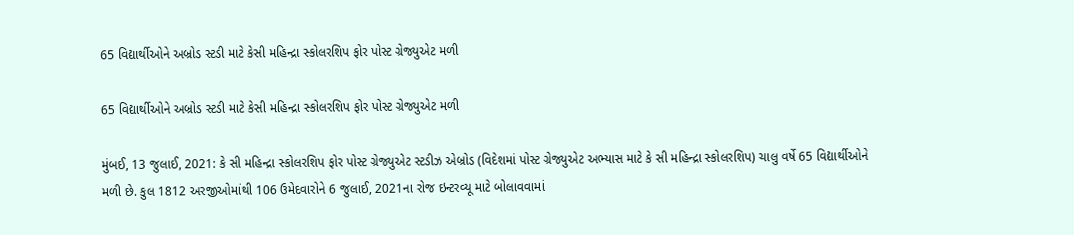65 વિદ્યાર્થીઓને અબ્રોડ સ્ટડી માટે કેસી મહિન્દ્રા સ્કોલરશિપ ફોર પોસ્ટ ગ્રેજ્યુએટ મળી

65 વિદ્યાર્થીઓને અબ્રોડ સ્ટડી માટે કેસી મહિન્દ્રા સ્કોલરશિપ ફોર પોસ્ટ ગ્રેજ્યુએટ મળી

મુંબઈ, 13 જુલાઈ, 2021: કે સી મહિન્દ્રા સ્કોલરશિપ ફોર પોસ્ટ ગ્રેજ્યુએટ સ્ટડીઝ એબ્રોડ (વિદેશમાં પોસ્ટ ગ્રેજ્યુએટ અભ્યાસ માટે કે સી મહિન્દ્રા સ્કોલરશિપ) ચાલુ વર્ષે 65 વિદ્યાર્થીઓને મળી છે. કુલ 1812 અરજીઓમાંથી 106 ઉમેદવારોને 6 જુલાઈ, 2021ના રોજ ઇન્ટરવ્યૂ માટે બોલાવવામાં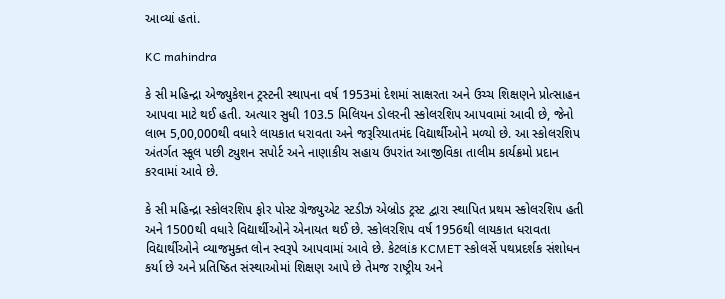આવ્યાં હતાં.

KC mahindra

કે સી મહિન્દ્રા એજ્યુકેશન ટ્રસ્ટની સ્થાપના વર્ષ 1953માં દેશમાં સાક્ષરતા અને ઉચ્ચ શિક્ષણને પ્રોત્સાહન આપવા માટે થઈ હતી. અત્યાર સુધી 103.5 મિલિયન ડોલરની સ્કોલરશિપ આપવામાં આવી છે, જેનો લાભ 5,00,000થી વધારે લાયકાત ધરાવતા અને જરૂરિયાતમંદ વિદ્યાર્થીઓને મળ્યો છે. આ સ્કોલરશિપ અંતર્ગત સ્કૂલ પછી ટ્યુશન સપોર્ટ અને નાણાકીય સહાય ઉપરાંત આજીવિકા તાલીમ કાર્યક્રમો પ્રદાન કરવામાં આવે છે.

કે સી મહિન્દ્રા સ્કોલરશિપ ફોર પોસ્ટ ગ્રેજ્યુએટ સ્ટડીઝ એબ્રોડ ટ્રસ્ટ દ્વારા સ્થાપિત પ્રથમ સ્કોલરશિપ હતી અને 1500થી વધારે વિદ્યાર્થીઓને એનાયત થઈ છે. સ્કોલરશિપ વર્ષ 1956થી લાયકાત ધરાવતા વિદ્યાર્થીઓને વ્યાજમુક્ત લોન સ્વરૂપે આપવામાં આવે છે. કેટલાંક KCMET સ્કોલર્સે પથપ્રદર્શક સંશોધન કર્યા છે અને પ્રતિષ્ઠિત સંસ્થાઓમાં શિક્ષણ આપે છે તેમજ રાષ્ટ્રીય અને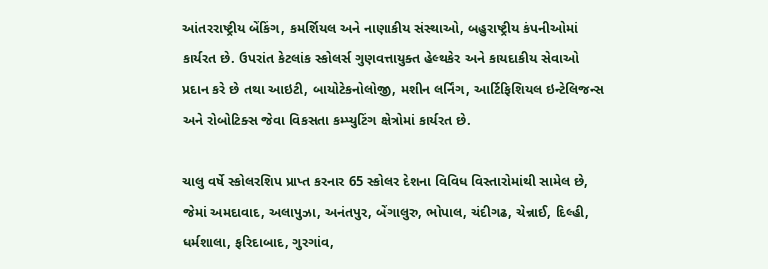આંતરરાષ્ટ્રીય બેંકિંગ, કમર્શિયલ અને નાણાકીય સંસ્થાઓ, બહુરાષ્ટ્રીય કંપનીઓમાં કાર્યરત છે. ઉપરાંત કેટલાંક સ્કોલર્સ ગુણવત્તાયુક્ત હેલ્થકેર અને કાયદાકીય સેવાઓ પ્રદાન કરે છે તથા આઇટી, બાયોટેકનોલોજી, મશીન લર્નિંગ, આર્ટિફિશિયલ ઇન્ટેલિજન્સ અને રોબોટિક્સ જેવા વિકસતા કમ્પ્યુટિંગ ક્ષેત્રોમાં કાર્યરત છે.

ચાલુ વર્ષે સ્કોલરશિપ પ્રાપ્ત કરનાર 65 સ્કોલર દેશના વિવિધ વિસ્તારોમાંથી સામેલ છે, જેમાં અમદાવાદ, અલાપુઝા, અનંતપુર, બેંગાલુરુ, ભોપાલ, ચંદીગઢ, ચેન્નાઈ, દિલ્હી, ધર્મશાલા, ફરિદાબાદ, ગુરગાંવ,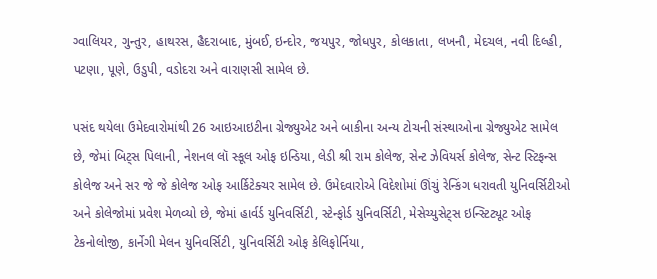ગ્વાલિયર, ગુન્તુર, હાથરસ, હૈદરાબાદ, મુંબઈ, ઇન્દોર, જયપુર, જોધપુર, કોલકાતા, લખનૌ, મેદચલ, નવી દિલ્હી, પટણા, પૂણે, ઉડુપી, વડોદરા અને વારાણસી સામેલ છે.

પસંદ થયેલા ઉમેદવારોમાંથી 26 આઇઆઇટીના ગ્રેજ્યુએટ અને બાકીના અન્ય ટોચની સંસ્થાઓના ગ્રેજ્યુએટ સામેલ છે, જેમાં બિટ્સ પિલાની, નેશનલ લૉ સ્કૂલ ઓફ ઇન્ડિયા, લેડી શ્રી રામ કોલેજ, સેન્ટ ઝેવિયર્સ કોલેજ, સેન્ટ સ્ટિફન્સ કોલેજ અને સર જે જે કોલેજ ઓફ આર્કિટેક્ચર સામેલ છે. ઉમેદવારોએ વિદેશોમાં ઊંચું રેન્કિંગ ધરાવતી યુનિવર્સિટીઓ અને કોલેજોમાં પ્રવેશ મેળવ્યો છે, જેમાં હાર્વર્ડ યુનિવર્સિટી, સ્ટેન્ફોર્ડ યુનિવર્સિટી, મેસેચ્યુસેટ્સ ઇન્સ્ટિટ્યૂટ ઓફ ટેકનોલોજી, કાર્નેગી મેલન યુનિવર્સિટી, યુનિવર્સિટી ઓફ કેલિફોર્નિયા,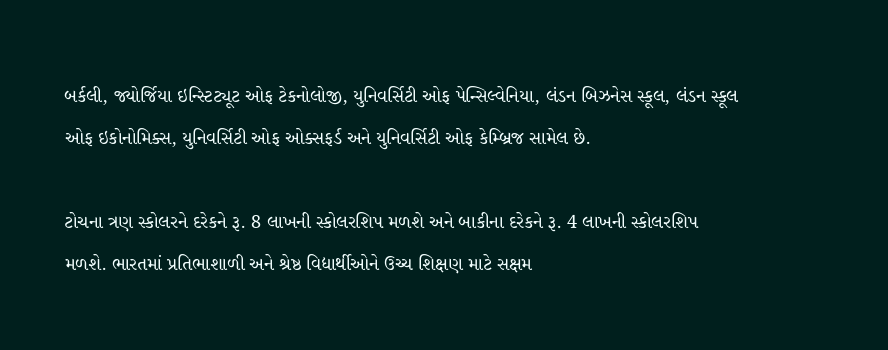બર્કલી, જ્યોર્જિયા ઇન્સ્ટિટ્યૂટ ઓફ ટેકનોલોજી, યુનિવર્સિટી ઓફ પેન્સિલ્વેનિયા, લંડન બિઝનેસ સ્કૂલ, લંડન સ્કૂલ ઓફ ઇકોનોમિક્સ, યુનિવર્સિટી ઓફ ઓક્સફર્ડ અને યુનિવર્સિટી ઓફ કેમ્બ્રિજ સામેલ છે.

ટોચના ત્રણ સ્કોલરને દરેકને રૂ. 8 લાખની સ્કોલરશિપ મળશે અને બાકીના દરેકને રૂ. 4 લાખની સ્કોલરશિપ મળશે. ભારતમાં પ્રતિભાશાળી અને શ્રેષ્ઠ વિદ્યાર્થીઓને ઉચ્ચ શિક્ષણ માટે સક્ષમ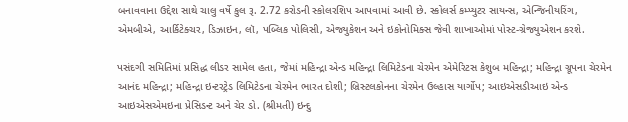બનાવવાના ઉદ્દેશ સાથે ચાલુ વર્ષે કુલ રૂ. 2.72 કરોડની સ્કોલરશિપ આપવામાં આવી છે. સ્કોલર્સ કમ્પ્યુટર સાયન્સ, એન્જિનીયરિંગ, એમબીએ, આર્કિટેક્ચર, ડિઝાઇન, લૉ, પબ્લિક પોલિસી, એજ્યુકેશન અને ઇકોનોમિક્સ જેવી શાખાઓમાં પોસ્ટ-ગ્રેજ્યુએશન કરશે.

પસંદગી સમિતિમાં પ્રસિદ્ધ લીડર સામેલ હતા, જેમાં મહિન્દ્રા એન્ડ મહિન્દ્રા લિમિટેડના ચેરમેન એમેરિટસ કેશુબ મહિન્દ્રા; મહિન્દ્રા ગ્રૂપના ચેરમેન આનંદ મહિન્દ્રા; મહિન્દ્રા ઇન્ટરટ્રેડ લિમિટેડના ચેરમેન ભારત દોશી; બ્રિસ્ટલકોનના ચેરમેન ઉલ્હાસ યાર્ગોપ; આઇએસડીઆઇ એન્ડ આઇએસએમઇના પ્રેસિડન્ટ અને ચેર ડો. (શ્રીમતી) ઇન્દુ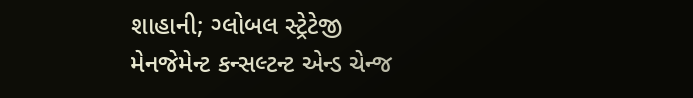શાહાની; ગ્લોબલ સ્ટ્રેટેજી મેનજેમેન્ટ કન્સલ્ટન્ટ એન્ડ ચેન્જ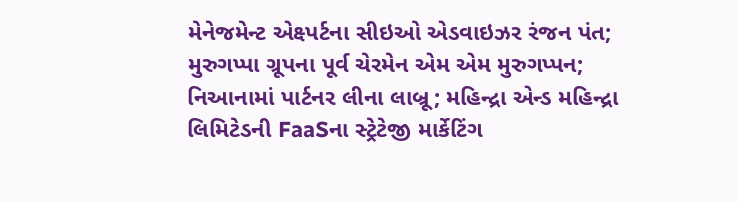મેનેજમેન્ટ એક્ષ્પર્ટના સીઇઓ એડવાઇઝર રંજન પંત; મુરુગપ્પા ગ્રૂપના પૂર્વ ચેરમેન એમ એમ મુરુગપ્પન; નિઆનામાં પાર્ટનર લીના લાબ્રૂ; મહિન્દ્રા એન્ડ મહિન્દ્રા લિમિટેડની FaaSના સ્ટ્રેટેજી માર્કેટિંગ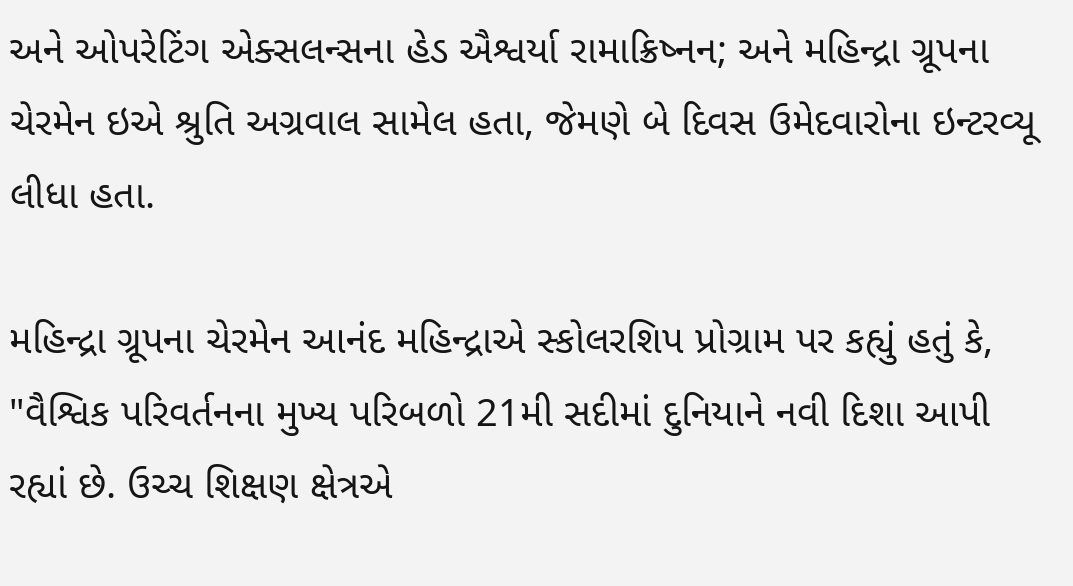અને ઓપરેટિંગ એક્સલન્સના હેડ ઐશ્વર્યા રામાક્રિષ્નન; અને મહિન્દ્રા ગ્રૂપના ચેરમેન ઇએ શ્રુતિ અગ્રવાલ સામેલ હતા, જેમણે બે દિવસ ઉમેદવારોના ઇન્ટરવ્યૂ લીધા હતા.

મહિન્દ્રા ગ્રૂપના ચેરમેન આનંદ મહિન્દ્રાએ સ્કોલરશિપ પ્રોગ્રામ પર કહ્યું હતું કે, "વૈશ્વિક પરિવર્તનના મુખ્ય પરિબળો 21મી સદીમાં દુનિયાને નવી દિશા આપી રહ્યાં છે. ઉચ્ચ શિક્ષણ ક્ષેત્રએ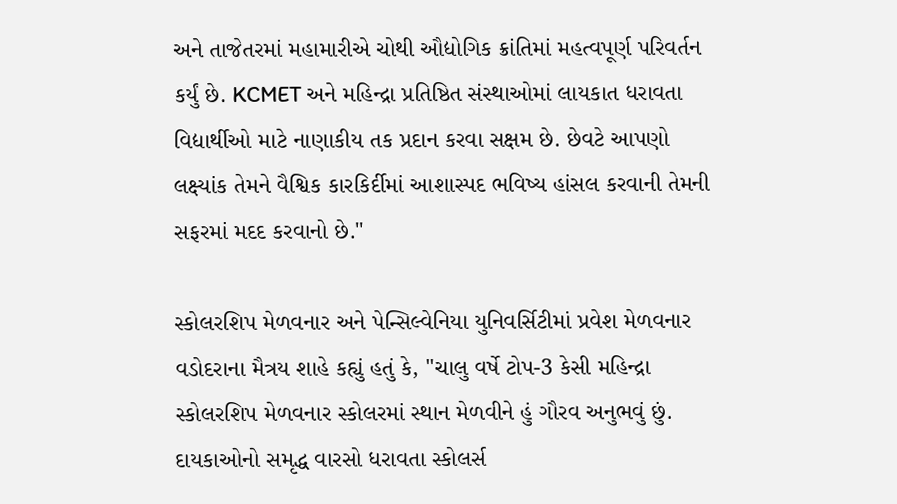અને તાજેતરમાં મહામારીએ ચોથી ઔદ્યોગિક ક્રાંતિમાં મહત્વપૂર્ણ પરિવર્તન કર્યું છે. KCMET અને મહિન્દ્રા પ્રતિષ્ઠિત સંસ્થાઓમાં લાયકાત ધરાવતા વિદ્યાર્થીઓ માટે નાણાકીય તક પ્રદાન કરવા સક્ષમ છે. છેવટે આપણો લક્ષ્યાંક તેમને વૈશ્વિક કારકિર્દીમાં આશાસ્પદ ભવિષ્ય હાંસલ કરવાની તેમની સફરમાં મદદ કરવાનો છે."

સ્કોલરશિપ મેળવનાર અને પેન્સિલ્વેનિયા યુનિવર્સિટીમાં પ્રવેશ મેળવનાર વડોદરાના મૈત્રય શાહે કહ્યું હતું કે, "ચાલુ વર્ષે ટોપ-3 કેસી મહિન્દ્રા સ્કોલરશિપ મેળવનાર સ્કોલરમાં સ્થાન મેળવીને હું ગૌરવ અનુભવું છું. દાયકાઓનો સમૃદ્ધ વારસો ધરાવતા સ્કોલર્સ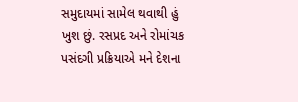સમુદાયમાં સામેલ થવાથી હું ખુશ છું. રસપ્રદ અને રોમાંચક પસંદગી પ્રક્રિયાએ મને દેશના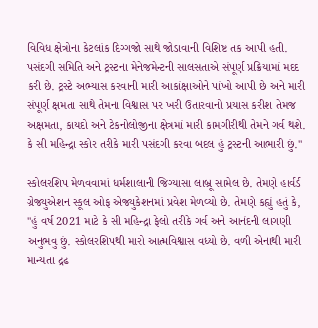વિવિધ ક્ષેત્રોના કેટલાંક દિગ્ગજો સાથે જોડાવાની વિશિષ્ટ તક આપી હતી. પસંદગી સમિતિ અને ટ્રસ્ટના મેનેજમેન્ટની સાલસતાએ સંપૂર્ણ પ્રક્રિયામાં મદદ કરી છે. ટ્રસ્ટે અભ્યાસ કરવાની મારી આકાંક્ષાઓને પાંખો આપી છે અને મારી સંપૂર્ણ ક્ષમતા સાથે તેમના વિશ્વાસ પર ખરી ઉતારવાનો પ્રયાસ કરીશ તેમજ અક્ષમતા, કાયદો અને ટેકનોલોજીના ક્ષેત્રમાં મારી કામગીરીથી તેમને ગર્વ થશે. કે સી મહિન્દ્રા સ્કોર તરીકે મારી પસંદગી કરવા બદલ હું ટ્રસ્ટની આભારી છું."

સ્કોલરશિપ મેળવવામાં ધર્મશાલાની જિગ્યાસા લાબ્રૂ સામેલ છે. તેમણે હાર્વર્ડ ગ્રેજ્યુએશન સ્કૂલ ઓફ એજ્યુકેશનમાં પ્રવેશ મેળવ્યો છે. તેમણે કહ્યું હતું કે, "હું વર્ષ 2021 માટે કે સી મહિન્દ્રા ફેલો તરીકે ગર્વ અને આનંદની લાગણી અનુભવુ છું. સ્કોલરશિપથી મારો આત્મવિશ્વાસ વધ્યો છે. વળી એનાથી મારી માન્યતા દ્રઢ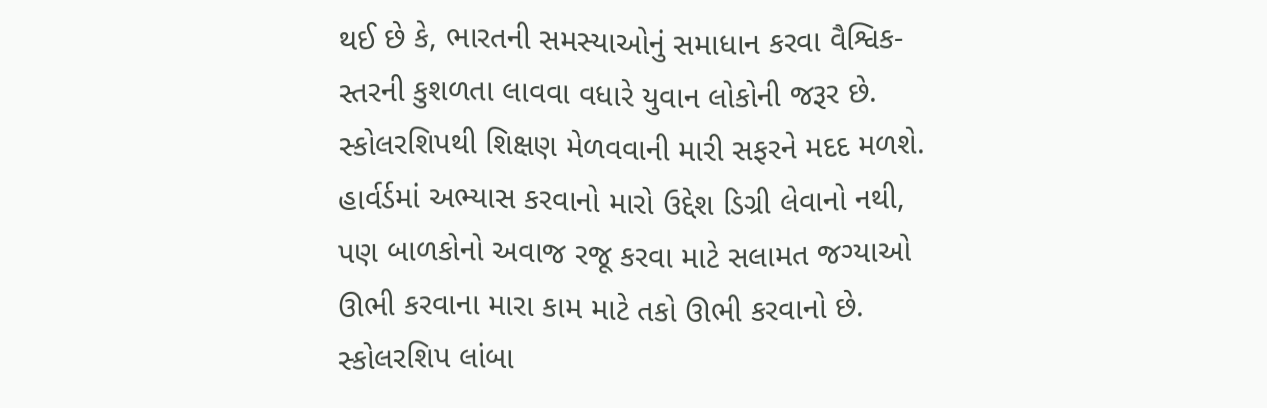થઈ છે કે, ભારતની સમસ્યાઓનું સમાધાન કરવા વૈશ્વિક-સ્તરની કુશળતા લાવવા વધારે યુવાન લોકોની જરૂર છે. સ્કોલરશિપથી શિક્ષણ મેળવવાની મારી સફરને મદદ મળશે. હાર્વર્ડમાં અભ્યાસ કરવાનો મારો ઉદ્દેશ ડિગ્રી લેવાનો નથી, પણ બાળકોનો અવાજ રજૂ કરવા માટે સલામત જગ્યાઓ ઊભી કરવાના મારા કામ માટે તકો ઊભી કરવાનો છે. સ્કોલરશિપ લાંબા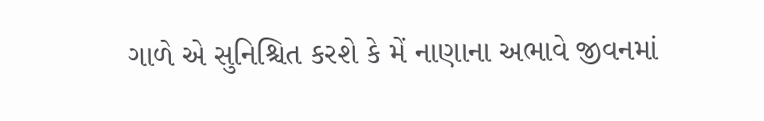ગાળે એ સુનિશ્ચિત કરશે કે મેં નાણાના અભાવે જીવનમાં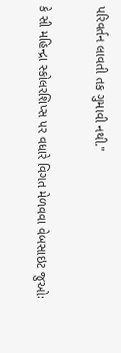પરિવર્તન લાવતી તક ગુમાવી નથી."

કે સી મહિન્દ્રા સ્કોલરશિપ્સ પર વધારે વિગત મેળવવા વેબસાઇટ જુઓઃ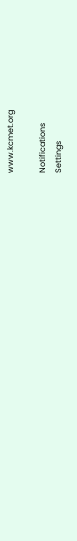www.kcmet.org

Notifications
Settings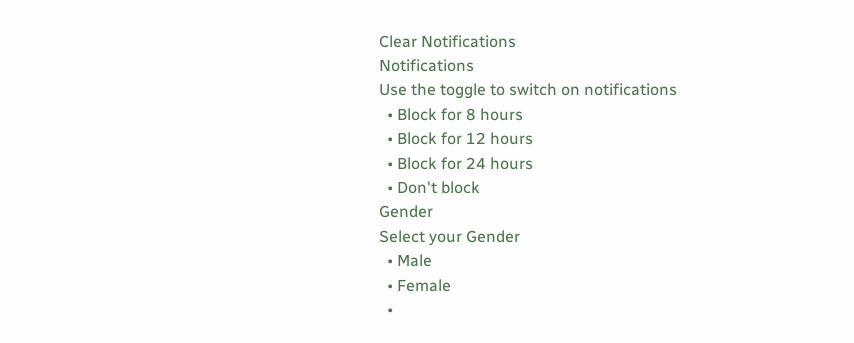Clear Notifications
Notifications
Use the toggle to switch on notifications
  • Block for 8 hours
  • Block for 12 hours
  • Block for 24 hours
  • Don't block
Gender
Select your Gender
  • Male
  • Female
  •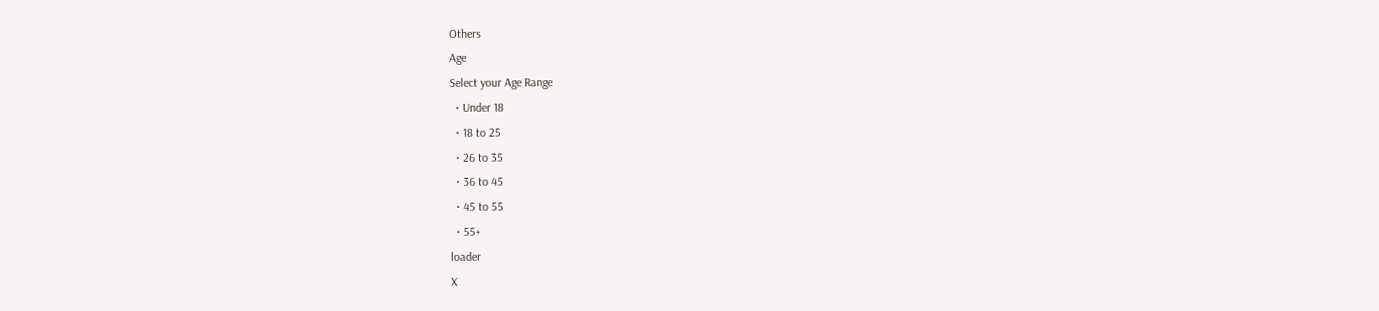Others
Age
Select your Age Range
  • Under 18
  • 18 to 25
  • 26 to 35
  • 36 to 45
  • 45 to 55
  • 55+
loader
X